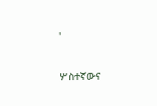'

ሦስተኛውና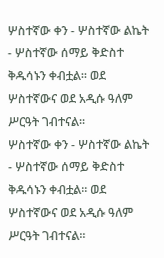ሦስተኛው ቀን - ሦስተኛው ልኬት - ሦስተኛው ሰማይ ቅድስተ ቅዱሳኑን ቀብቷል፡፡ ወደ ሦስተኛውና ወደ አዲሱ ዓለም ሥርዓት ገብተናል፡፡
ሦስተኛው ቀን - ሦስተኛው ልኬት - ሦስተኛው ሰማይ ቅድስተ ቅዱሳኑን ቀብቷል፡፡ ወደ ሦስተኛውና ወደ አዲሱ ዓለም ሥርዓት ገብተናል፡፡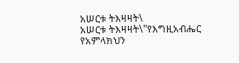አሠርቱ ትእዛዛት\
አሠርቱ ትእዛዛት\"የእግዚአብሔር የአምላክህን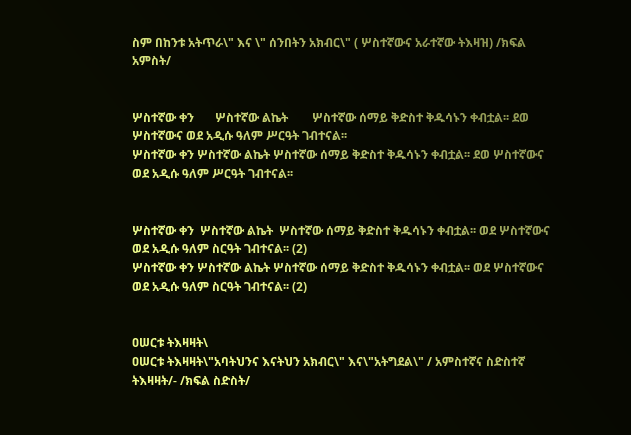ስም በከንቱ አትጥራ\" እና \" ሰንበትን አክብር\" ( ሦስተኛውና አራተኛው ትእዛዝ) /ክፍል አምስት/


ሦስተኛው ቀን       ሦስተኛው ልኬት        ሦስተኛው ሰማይ ቅድስተ ቅዱሳኑን ቀብቷል፡፡ ደወ ሦስተኛውና ወደ አዲሱ ዓለም ሥርዓት ገብተናል፡፡
ሦስተኛው ቀን ሦስተኛው ልኬት ሦስተኛው ሰማይ ቅድስተ ቅዱሳኑን ቀብቷል፡፡ ደወ ሦስተኛውና ወደ አዲሱ ዓለም ሥርዓት ገብተናል፡፡


ሦስተኛው ቀን  ሦስተኛው ልኬት  ሦስተኛው ሰማይ ቅድስተ ቅዱሳኑን ቀብቷል፡፡ ወደ ሦስተኛውና ወደ አዲሱ ዓለም ስርዓት ገብተናል፡፡ (2)
ሦስተኛው ቀን ሦስተኛው ልኬት ሦስተኛው ሰማይ ቅድስተ ቅዱሳኑን ቀብቷል፡፡ ወደ ሦስተኛውና ወደ አዲሱ ዓለም ስርዓት ገብተናል፡፡ (2)


ዐሠርቱ ትእዛዛት\
ዐሠርቱ ትእዛዛት\"አባትህንና እናትህን አክብር\" እና\"አትግደል\" / አምስተኛና ስድስተኛ ትእዛዛት/- /ክፍል ስድስት/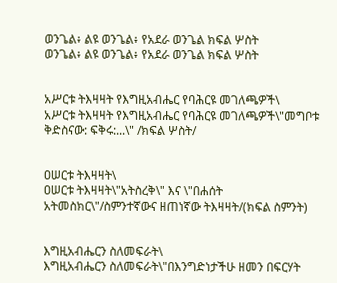ወንጌል፥ ልዩ ወንጌል፥ የአደራ ወንጌል ክፍል ሦስት
ወንጌል፥ ልዩ ወንጌል፥ የአደራ ወንጌል ክፍል ሦስት


አሥርቱ ትእዛዛት የእግዚአብሔር የባሕርዩ መገለጫዎች\
አሥርቱ ትእዛዛት የእግዚአብሔር የባሕርዩ መገለጫዎች\"መግቦቱ ቅድስናው: ፍቅሩ:...\" /ክፍል ሦስት/


ዐሠርቱ ትእዛዛት\
ዐሠርቱ ትእዛዛት\"አትስረቅ\" እና \"በሐሰት አትመስክር\"/ስምንተኛውና ዘጠነኛው ትእዛዛት/(ክፍል ስምንት)


እግዚአብሔርን ስለመፍራት\
እግዚአብሔርን ስለመፍራት\"በእንግድነታችሁ ዘመን በፍርሃት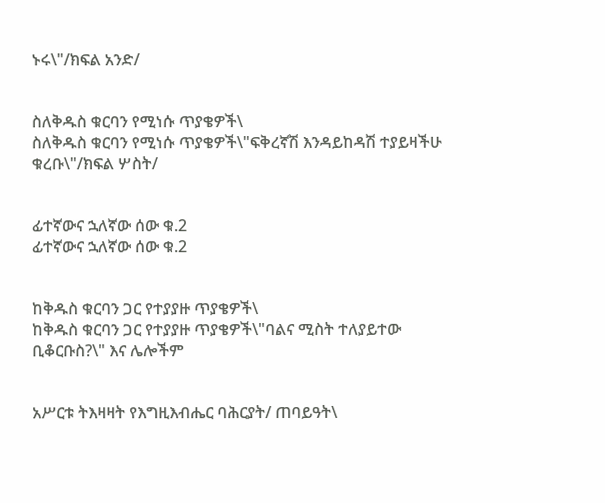ኑሩ\"/ክፍል አንድ/


ስለቅዱስ ቁርባን የሚነሱ ጥያቄዎች\
ስለቅዱስ ቁርባን የሚነሱ ጥያቄዎች\"ፍቅረኛሽ እንዳይከዳሽ ተያይዛችሁ ቁረቡ\"/ክፍል ሦስት/


ፊተኛውና ኋለኛው ሰው ቁ.2
ፊተኛውና ኋለኛው ሰው ቁ.2


ከቅዱስ ቁርባን ጋር የተያያዙ ጥያቄዎች\
ከቅዱስ ቁርባን ጋር የተያያዙ ጥያቄዎች\"ባልና ሚስት ተለያይተው ቢቆርቡስ?\" እና ሌሎችም


አሥርቱ ትእዛዛት የእግዚእብሔር ባሕርያት/ ጠባይዓት\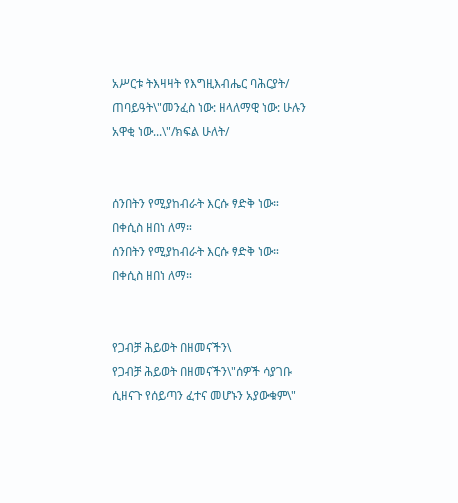አሥርቱ ትእዛዛት የእግዚእብሔር ባሕርያት/ ጠባይዓት\"መንፈስ ነው: ዘላለማዊ ነው: ሁሉን አዋቂ ነው...\"/ክፍል ሁለት/


ሰንበትን የሚያከብራት እርሱ ፃድቅ ነው። በቀሲስ ዘበነ ለማ።
ሰንበትን የሚያከብራት እርሱ ፃድቅ ነው። በቀሲስ ዘበነ ለማ።


የጋብቻ ሕይወት በዘመናችን\
የጋብቻ ሕይወት በዘመናችን\"ሰዎች ሳያገቡ ሲዘናጉ የሰይጣን ፈተና መሆኑን አያውቁም\"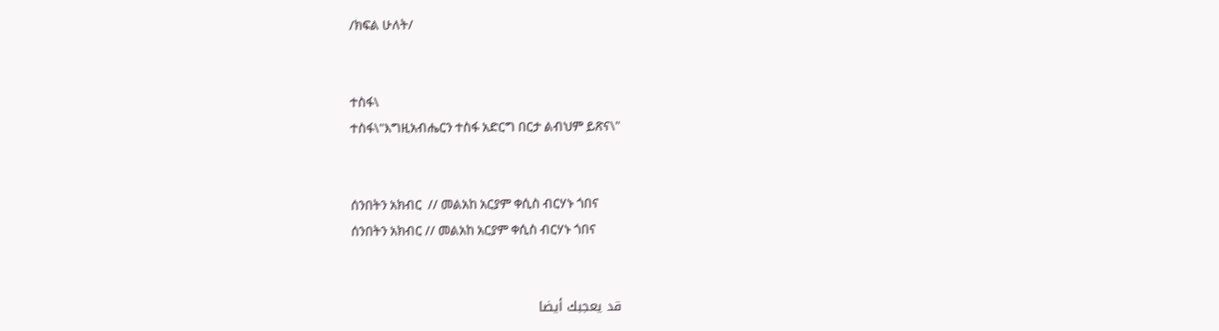/ክፍል ሁለት/


ተስፋ\
ተስፋ\"እግዚአብሔርን ተስፋ አድርግ በርታ ልብህም ይጽና\"


ሰንበትን አክብር  // መልአከ አርያም ቀሲስ ብርሃኑ ጎበና
ሰንበትን አክብር // መልአከ አርያም ቀሲስ ብርሃኑ ጎበና


قد يعجبك أيضا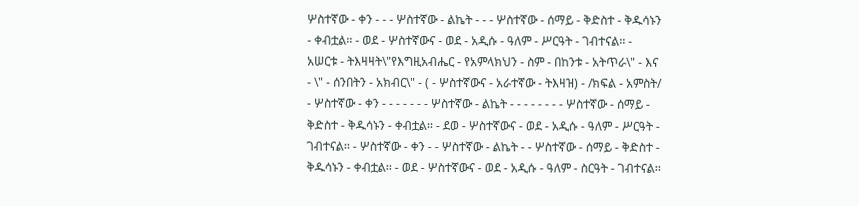ሦስተኛው - ቀን - - - ሦስተኛው - ልኬት - - - ሦስተኛው - ሰማይ - ቅድስተ - ቅዱሳኑን - ቀብቷል፡፡ - ወደ - ሦስተኛውና - ወደ - አዲሱ - ዓለም - ሥርዓት - ገብተናል፡፡ - አሠርቱ - ትእዛዛት\"የእግዚአብሔር - የአምላክህን - ስም - በከንቱ - አትጥራ\" - እና - \" - ሰንበትን - አክብር\" - ( - ሦስተኛውና - አራተኛው - ትእዛዝ) - /ክፍል - አምስት/ - ሦስተኛው - ቀን - - - - - - - ሦስተኛው - ልኬት - - - - - - - - ሦስተኛው - ሰማይ - ቅድስተ - ቅዱሳኑን - ቀብቷል፡፡ - ደወ - ሦስተኛውና - ወደ - አዲሱ - ዓለም - ሥርዓት - ገብተናል፡፡ - ሦስተኛው - ቀን - - ሦስተኛው - ልኬት - - ሦስተኛው - ሰማይ - ቅድስተ - ቅዱሳኑን - ቀብቷል፡፡ - ወደ - ሦስተኛውና - ወደ - አዲሱ - ዓለም - ስርዓት - ገብተናል፡፡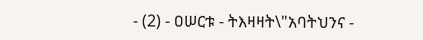- (2) - ዐሠርቱ - ትእዛዛት\"አባትህንና -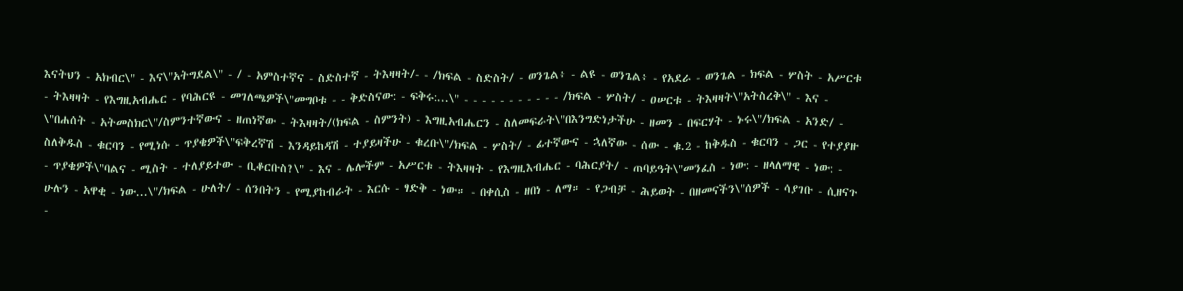እናትህን - አክብር\" - እና\"አትግደል\" - / - አምስተኛና - ስድስተኛ - ትእዛዛት/- - /ክፍል - ስድስት/ - ወንጌል፥ - ልዩ - ወንጌል፥ - የአደራ - ወንጌል - ክፍል - ሦስት - አሥርቱ - ትእዛዛት - የእግዚአብሔር - የባሕርዩ - መገለጫዎች\"መግቦቱ - - ቅድስናው: - ፍቅሩ:...\" - - - - - - - - - - - /ክፍል - ሦስት/ - ዐሠርቱ - ትእዛዛት\"አትስረቅ\" - እና - \"በሐሰት - አትመስክር\"/ስምንተኛውና - ዘጠነኛው - ትእዛዛት/(ክፍል - ስምንት) - እግዚአብሔርን - ስለመፍራት\"በእንግድነታችሁ - ዘመን - በፍርሃት - ኑሩ\"/ክፍል - አንድ/ - ስለቅዱስ - ቁርባን - የሚነሱ - ጥያቄዎች\"ፍቅረኛሽ - እንዳይከዳሽ - ተያይዛችሁ - ቁረቡ\"/ክፍል - ሦስት/ - ፊተኛውና - ኋለኛው - ሰው - ቁ.2 - ከቅዱስ - ቁርባን - ጋር - የተያያዙ - ጥያቄዎች\"ባልና - ሚስት - ተለያይተው - ቢቆርቡስ?\" - እና - ሌሎችም - አሥርቱ - ትእዛዛት - የእግዚእብሔር - ባሕርያት/ - ጠባይዓት\"መንፈስ - ነው: - ዘላለማዊ - ነው: - ሁሉን - አዋቂ - ነው...\"/ክፍል - ሁለት/ - ሰንበትን - የሚያከብራት - እርሱ - ፃድቅ - ነው። - በቀሲስ - ዘበነ - ለማ። - የጋብቻ - ሕይወት - በዘመናችን\"ሰዎች - ሳያገቡ - ሲዘናጉ -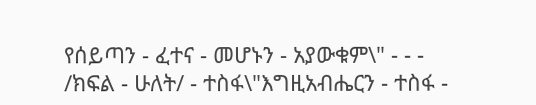የሰይጣን - ፈተና - መሆኑን - አያውቁም\" - - - /ክፍል - ሁለት/ - ተስፋ\"እግዚአብሔርን - ተስፋ -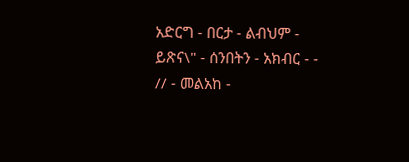አድርግ - በርታ - ልብህም - ይጽና\" - ሰንበትን - አክብር - - // - መልአከ -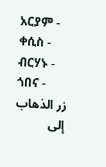አርያም - ቀሲስ - ብርሃኑ - ጎበና -
زر الذهاب إلى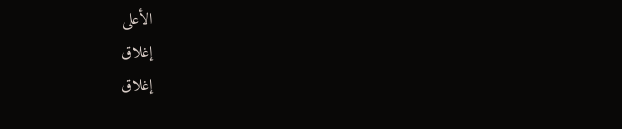الأعلى
إغلاق
إغلاق